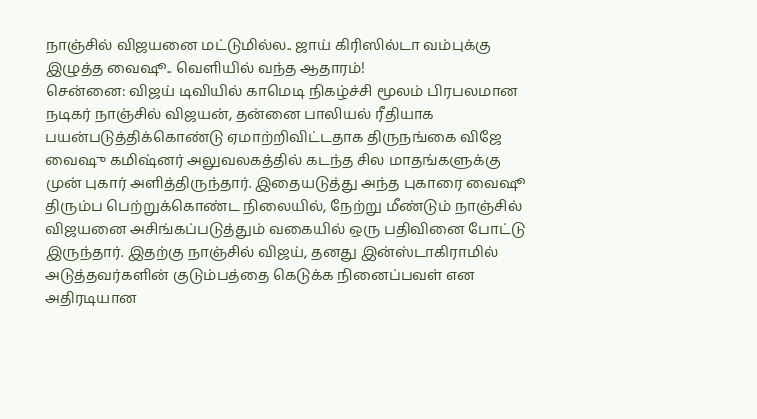நாஞ்சில் விஜயனை மட்டுமில்ல.. ஜாய் கிரிஸில்டா வம்புக்கு இழுத்த வைஷூ.. வெளியில் வந்த ஆதாரம்!
சென்னை: விஜய் டிவியில் காமெடி நிகழ்ச்சி மூலம் பிரபலமான நடிகர் நாஞ்சில் விஜயன், தன்னை பாலியல் ரீதியாக பயன்படுத்திக்கொண்டு ஏமாற்றிவிட்டதாக திருநங்கை விஜே வைஷு கமிஷ்னர் அலுவலகத்தில் கடந்த சில மாதங்களுக்கு முன் புகார் அளித்திருந்தார். இதையடுத்து அந்த புகாரை வைஷூ திரும்ப பெற்றுக்கொண்ட நிலையில், நேற்று மீண்டும் நாஞ்சில் விஜயனை அசிங்கப்படுத்தும் வகையில் ஒரு பதிவினை போட்டு இருந்தார். இதற்கு நாஞ்சில் விஜய், தனது இன்ஸ்டாகிராமில் அடுத்தவர்களின் குடும்பத்தை கெடுக்க நினைப்பவள் என அதிரடியான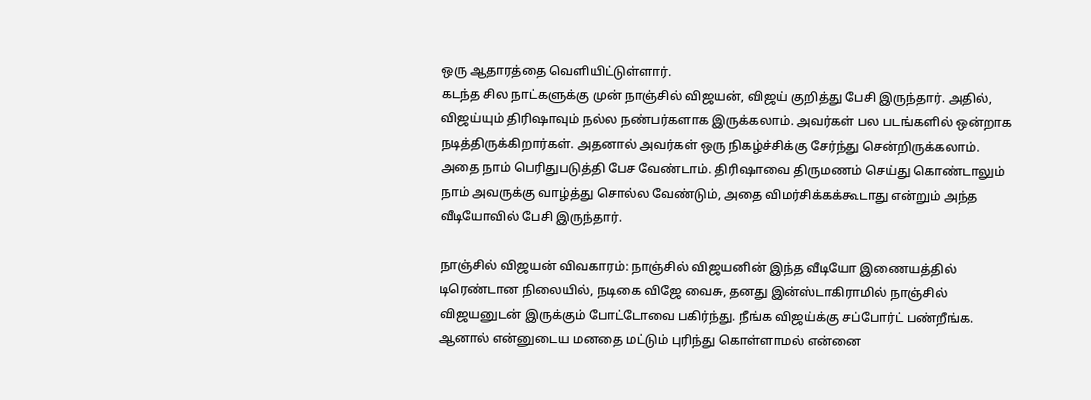ஒரு ஆதாரத்தை வெளியிட்டுள்ளார்.
கடந்த சில நாட்களுக்கு முன் நாஞ்சில் விஜயன், விஜய் குறித்து பேசி இருந்தார். அதில், விஜய்யும் திரிஷாவும் நல்ல நண்பர்களாக இருக்கலாம். அவர்கள் பல படங்களில் ஒன்றாக நடித்திருக்கிறார்கள். அதனால் அவர்கள் ஒரு நிகழ்ச்சிக்கு சேர்ந்து சென்றிருக்கலாம். அதை நாம் பெரிதுபடுத்தி பேச வேண்டாம். திரிஷாவை திருமணம் செய்து கொண்டாலும் நாம் அவருக்கு வாழ்த்து சொல்ல வேண்டும், அதை விமர்சிக்கக்கூடாது என்றும் அந்த வீடியோவில் பேசி இருந்தார்.

நாஞ்சில் விஜயன் விவகாரம்: நாஞ்சில் விஜயனின் இந்த வீடியோ இணையத்தில் டிரெண்டான நிலையில், நடிகை விஜே வைசு, தனது இன்ஸ்டாகிராமில் நாஞ்சில் விஜயனுடன் இருக்கும் போட்டோவை பகிர்ந்து. நீங்க விஜய்க்கு சப்போர்ட் பண்றீங்க. ஆனால் என்னுடைய மனதை மட்டும் புரிந்து கொள்ளாமல் என்னை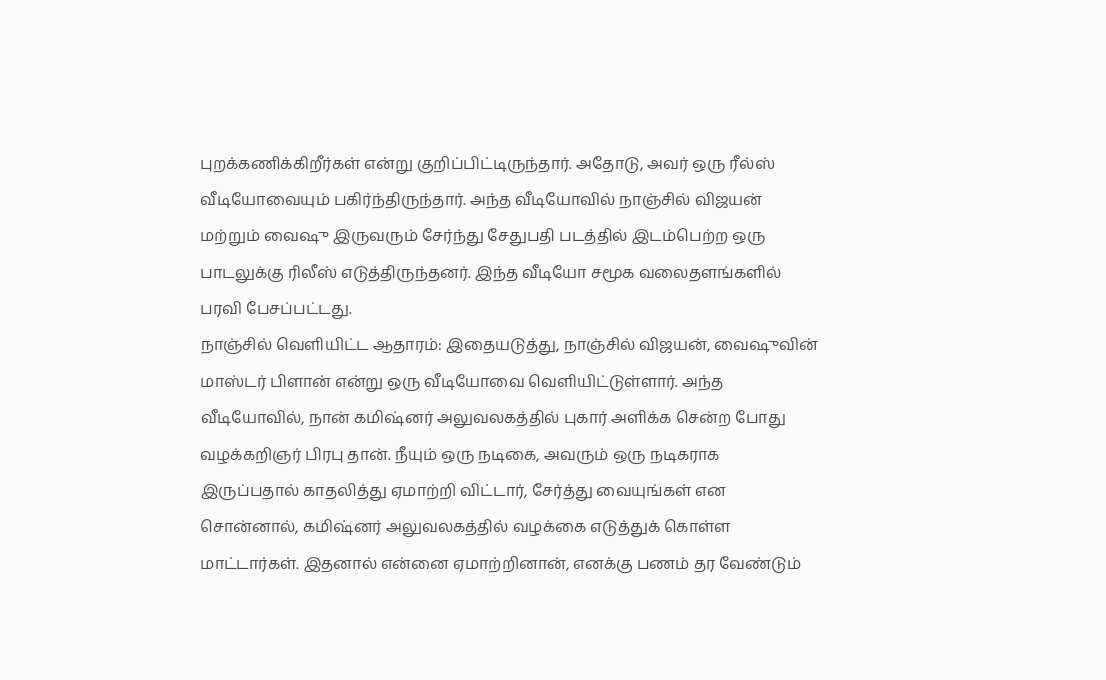புறக்கணிக்கிறீர்கள் என்று குறிப்பிட்டிருந்தார். அதோடு, அவர் ஒரு ரீல்ஸ் வீடியோவையும் பகிர்ந்திருந்தார். அந்த வீடியோவில் நாஞ்சில் விஜயன் மற்றும் வைஷு இருவரும் சேர்ந்து சேதுபதி படத்தில் இடம்பெற்ற ஒரு பாடலுக்கு ரிலீஸ் எடுத்திருந்தனர். இந்த வீடியோ சமூக வலைதளங்களில் பரவி பேசப்பட்டது.
நாஞ்சில் வெளியிட்ட ஆதாரம்: இதையடுத்து, நாஞ்சில் விஜயன், வைஷுவின் மாஸ்டர் பிளான் என்று ஒரு வீடியோவை வெளியிட்டுள்ளார். அந்த வீடியோவில், நான் கமிஷ்னர் அலுவலகத்தில் புகார் அளிக்க சென்ற போது வழக்கறிஞர் பிரபு தான். நீயும் ஒரு நடிகை, அவரும் ஒரு நடிகராக இருப்பதால் காதலித்து ஏமாற்றி விட்டார், சேர்த்து வையுங்கள் என சொன்னால், கமிஷ்னர் அலுவலகத்தில் வழக்கை எடுத்துக் கொள்ள மாட்டார்கள். இதனால் என்னை ஏமாற்றினான், எனக்கு பணம் தர வேண்டும்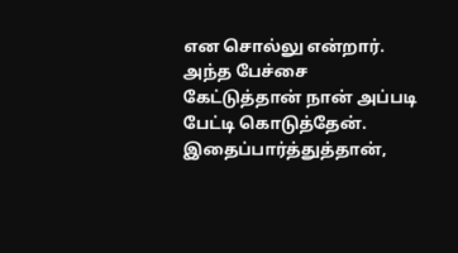என சொல்லு என்றார். அந்த பேச்சை கேட்டுத்தான் நான் அப்படி பேட்டி கொடுத்தேன். இதைப்பார்த்துத்தான்,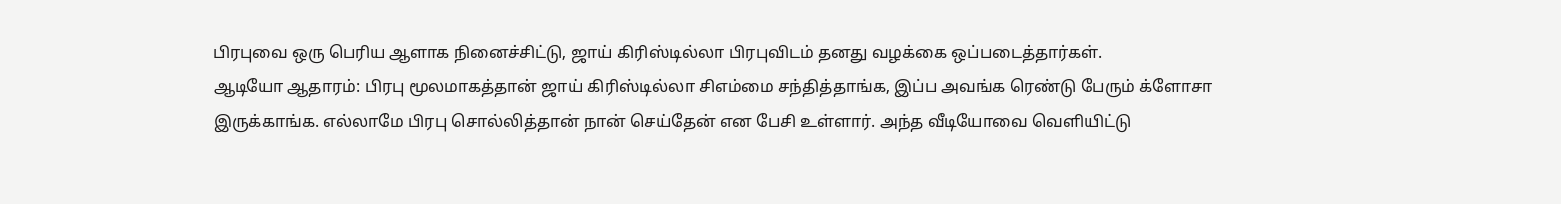பிரபுவை ஒரு பெரிய ஆளாக நினைச்சிட்டு, ஜாய் கிரிஸ்டில்லா பிரபுவிடம் தனது வழக்கை ஒப்படைத்தார்கள்.
ஆடியோ ஆதாரம்: பிரபு மூலமாகத்தான் ஜாய் கிரிஸ்டில்லா சிஎம்மை சந்தித்தாங்க, இப்ப அவங்க ரெண்டு பேரும் க்ளோசா இருக்காங்க. எல்லாமே பிரபு சொல்லித்தான் நான் செய்தேன் என பேசி உள்ளார். அந்த வீடியோவை வெளியிட்டு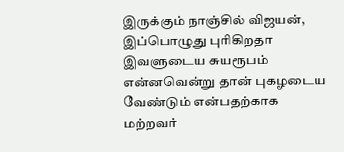இருக்கும் நாஞ்சில் விஜயன், இப்பொழுது புரிகிறதா இவளுடைய சுயரூபம் என்னவென்று தான் புகழடைய வேண்டும் என்பதற்காக மற்றவர்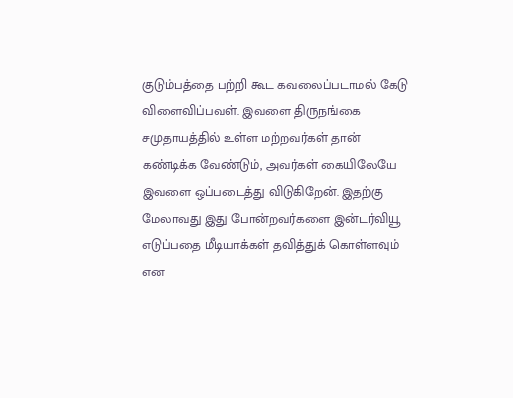குடும்பத்தை பற்றி கூட கவலைப்படாமல் கேடு விளைவிப்பவள். இவளை திருநங்கை சமுதாயத்தில் உள்ள மற்றவர்கள் தான் கண்டிக்க வேண்டும், அவர்கள் கையிலேயே இவளை ஒப்படைத்து விடுகிறேன். இதற்கு மேலாவது இது போன்றவர்களை இன்டர்வியூ எடுப்பதை மீடியாக்கள் தவித்துக் கொள்ளவும் என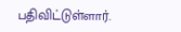பதிவிட்டுள்ளார்.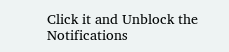Click it and Unblock the Notifications